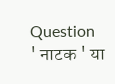Question
' नाटक ' या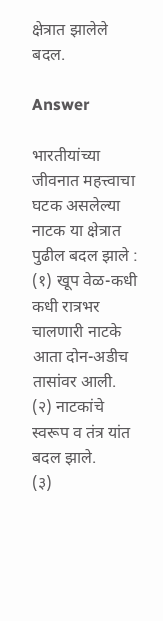क्षेत्रात झालेले बदल.

Answer

भारतीयांच्या जीवनात महत्त्वाचा घटक असलेल्या नाटक या क्षेत्रात पुढील बदल झाले :
(१) खूप वेळ-कधी कधी रात्रभर चालणारी नाटके आता दोन-अडीच तासांवर आली.
(२) नाटकांचे स्वरूप व तंत्र यांत बदल झाले.
(३)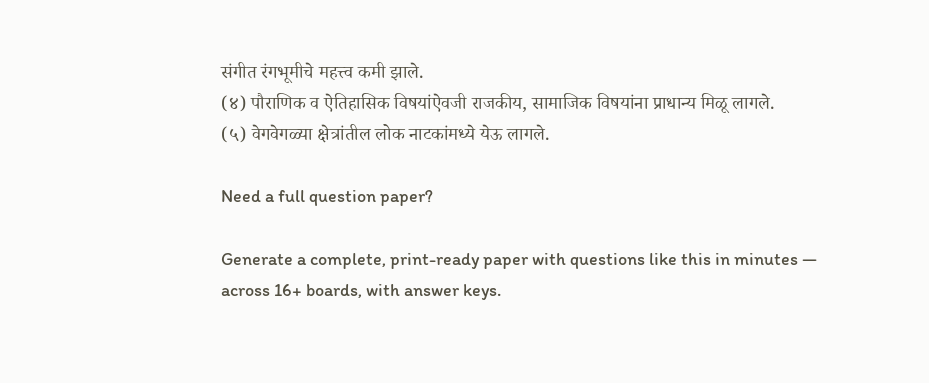संगीत रंगभूमीचे महत्त्व कमी झाले.
(४) पौराणिक व ऐतिहासिक विषयांऐवजी राजकीय, सामाजिक विषयांना प्राधान्य मिळू लागले.
(५) वेगवेगळ्या क्षेत्रांतील लोक नाटकांमध्ये येऊ लागले.

Need a full question paper?

Generate a complete, print-ready paper with questions like this in minutes — across 16+ boards, with answer keys.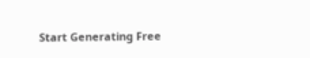Start Generating Free